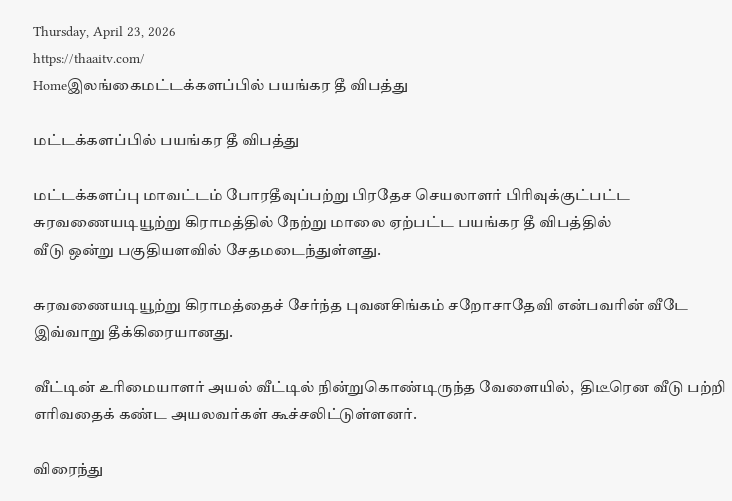Thursday, April 23, 2026
https://thaaitv.com/
Homeஇலங்கைமட்டக்களப்பில் பயங்கர தீ விபத்து

மட்டக்களப்பில் பயங்கர தீ விபத்து

மட்டக்களப்பு மாவட்டம் போரதீவுப்பற்று பிரதேச செயலாளர் பிரிவுக்குட்பட்ட
சுரவணையடியூற்று கிராமத்தில் நேற்று மாலை ஏற்பட்ட பயங்கர தீ விபத்தில்
வீடு ஒன்று பகுதியளவில் சேதமடைந்துள்ளது.

சுரவணையடியூற்று கிராமத்தைச் சேர்ந்த புவனசிங்கம் சறோசாதேவி என்பவரின் வீடே இவ்வாறு தீக்கிரையானது.

வீட்டின் உரிமையாளர் அயல் வீட்டில் நின்றுகொண்டிருந்த வேளையில்,  திடீரென வீடு பற்றி எரிவதைக் கண்ட அயலவர்கள் கூச்சலிட்டுள்ளனர்.

விரைந்து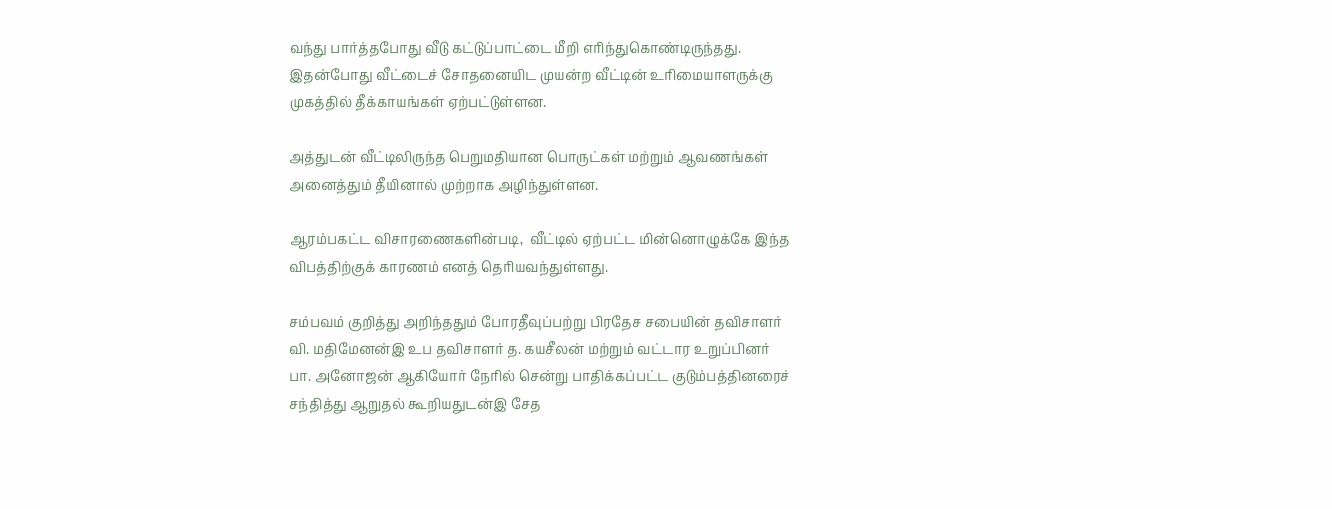வந்து பார்த்தபோது வீடு கட்டுப்பாட்டை மீறி எரிந்துகொண்டிருந்தது.
இதன்போது வீட்டைச் சோதனையிட முயன்ற வீட்டின் உரிமையாளருக்கு
முகத்தில் தீக்காயங்கள் ஏற்பட்டுள்ளன.

அத்துடன் வீட்டிலிருந்த பெறுமதியான பொருட்கள் மற்றும் ஆவணங்கள்
அனைத்தும் தீயினால் முற்றாக அழிந்துள்ளன.

ஆரம்பகட்ட விசாரணைகளின்படி,  வீட்டில் ஏற்பட்ட மின்னொழுக்கே இந்த
விபத்திற்குக் காரணம் எனத் தெரியவந்துள்ளது.

சம்பவம் குறித்து அறிந்ததும் போரதீவுப்பற்று பிரதேச சபையின் தவிசாளர்
வி. மதிமேனன்இ உப தவிசாளர் த. கயசீலன் மற்றும் வட்டார உறுப்பினர்
பா. அனோஜன் ஆகியோர் நேரில் சென்று பாதிக்கப்பட்ட குடும்பத்தினரைச்
சந்தித்து ஆறுதல் கூறியதுடன்இ சேத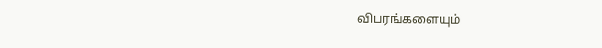விபரங்களையும்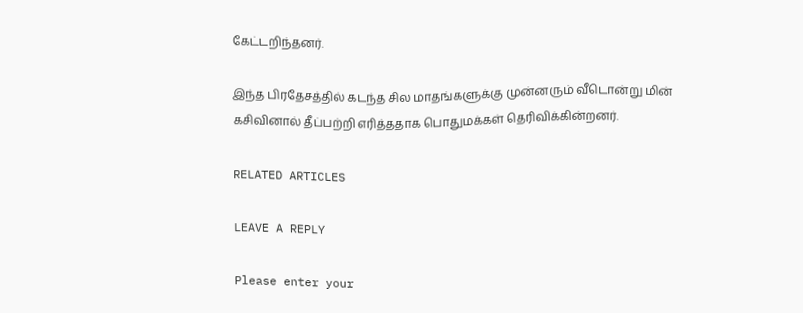கேட்டறிந்தனர்.

இந்த பிரதேசத்தில் கடந்த சில மாதங்களுக்கு முன்னரும் வீடொன்று மின்
கசிவினால் தீப்பற்றி எரித்ததாக பொதுமக்கள் தெரிவிக்கின்றனர்.

RELATED ARTICLES

LEAVE A REPLY

Please enter your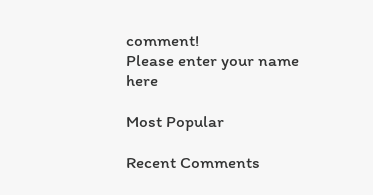comment!
Please enter your name here

Most Popular

Recent Comments